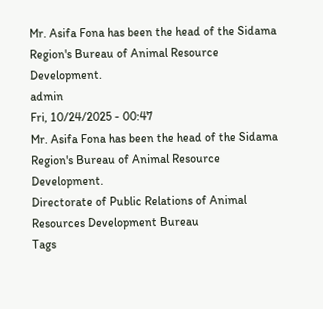Mr. Asifa Fona has been the head of the Sidama Region's Bureau of Animal Resource Development.
admin
Fri, 10/24/2025 - 00:47
Mr. Asifa Fona has been the head of the Sidama Region's Bureau of Animal Resource Development.
Directorate of Public Relations of Animal Resources Development Bureau
Tags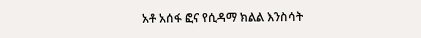አቶ አሰፋ ፎና የሲዳማ ክልል እንስሳት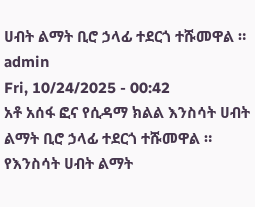ሀብት ልማት ቢሮ ኃላፊ ተደርጎ ተሹመዋል ።
admin
Fri, 10/24/2025 - 00:42
አቶ አሰፋ ፎና የሲዳማ ክልል እንስሳት ሀብት ልማት ቢሮ ኃላፊ ተደርጎ ተሹመዋል ።
የእንስሳት ሀብት ልማት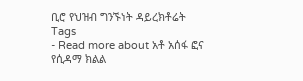ቢሮ የህዝብ ግንኙነት ዳይረክቶሬት
Tags
- Read more about አቶ አሰፋ ፎና የሲዳማ ክልል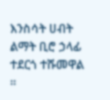እንስሳት ሀብት ልማት ቢሮ ኃላፊ ተደርጎ ተሹመዋል ።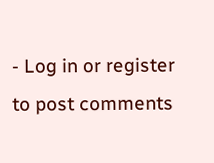- Log in or register to post comments